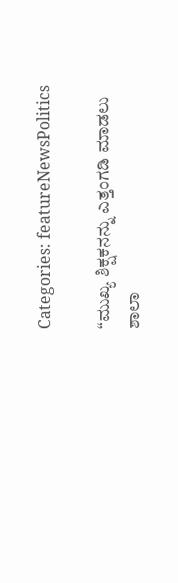Categories: featureNewsPolitics

“ಮುಖ್ಯ ಶಿಕ್ಷಕನನ್ನು ಎತ್ತಂಗಡಿ ಮಾಡಲು ಶಾಲಾ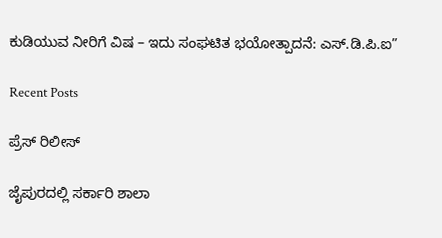ಕುಡಿಯುವ ನೀರಿಗೆ ವಿಷ – ಇದು ಸಂಘಟಿತ ಭಯೋತ್ಪಾದನೆ: ಎಸ್‌.ಡಿ.ಪಿ.ಐ”

Recent Posts

ಪ್ರೆಸ್ ರಿಲೀಸ್

ಜೈಪುರದಲ್ಲಿ ಸರ್ಕಾರಿ ಶಾಲಾ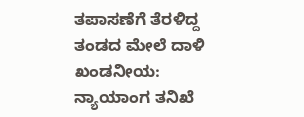ತಪಾಸಣೆಗೆ ತೆರಳಿದ್ದ ತಂಡದ ಮೇಲೆ ದಾಳಿ ಖಂಡನೀಯ: ನ್ಯಾಯಾಂಗ ತನಿಖೆ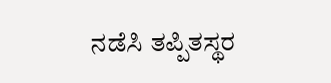ನಡೆಸಿ ತಪ್ಪಿತಸ್ಥರ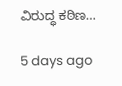ವಿರುದ್ಧ ಕಠಿಣ…

5 days ago